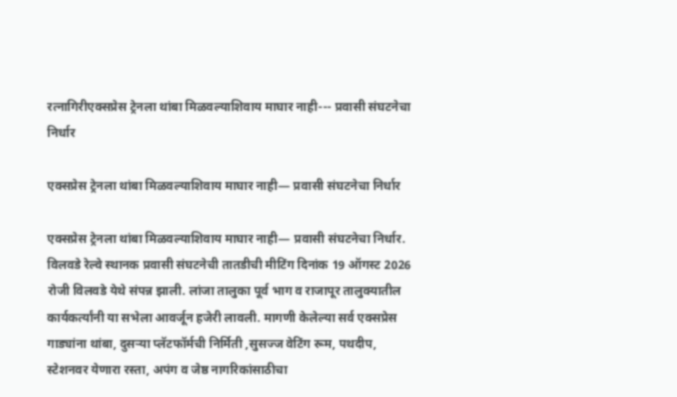रत्नागिरीएक्सप्रेस ट्रेनला थांबा मिळवल्याशिवाय माघार नाही--- प्रवासी संघटनेचा निर्धार

एक्सप्रेस ट्रेनला थांबा मिळवल्याशिवाय माघार नाही— प्रवासी संघटनेचा निर्धार

एक्सप्रेस ट्रेनला थांबा मिळवल्याशिवाय माघार नाही— प्रवासी संघटनेचा निर्धार.
विलवडे रेल्वे स्थानक प्रवासी संघटनेची तातडीची मीटिंग दिनांक 19 ऑगस्ट 2026 रोजी विलवडे येथे संपन्न झाली. लांजा तालुका पूर्व भाग व राजापूर तालुक्यातील कार्यकर्त्यांनी या सभेला आवर्जून हजेरी लावली. मागणी केलेल्या सर्व एक्सप्रेस गाड्यांना थांबा, दुसऱ्या प्लॅटफॉर्मची निर्मिती ,सुसज्ज वेटिंग रूम, पथदीप, स्टेशनवर येणारा रस्ता, अपंग व जेष्ठ नागरिकांसाठीचा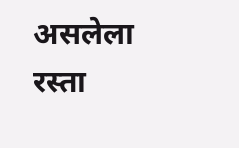असलेला रस्ता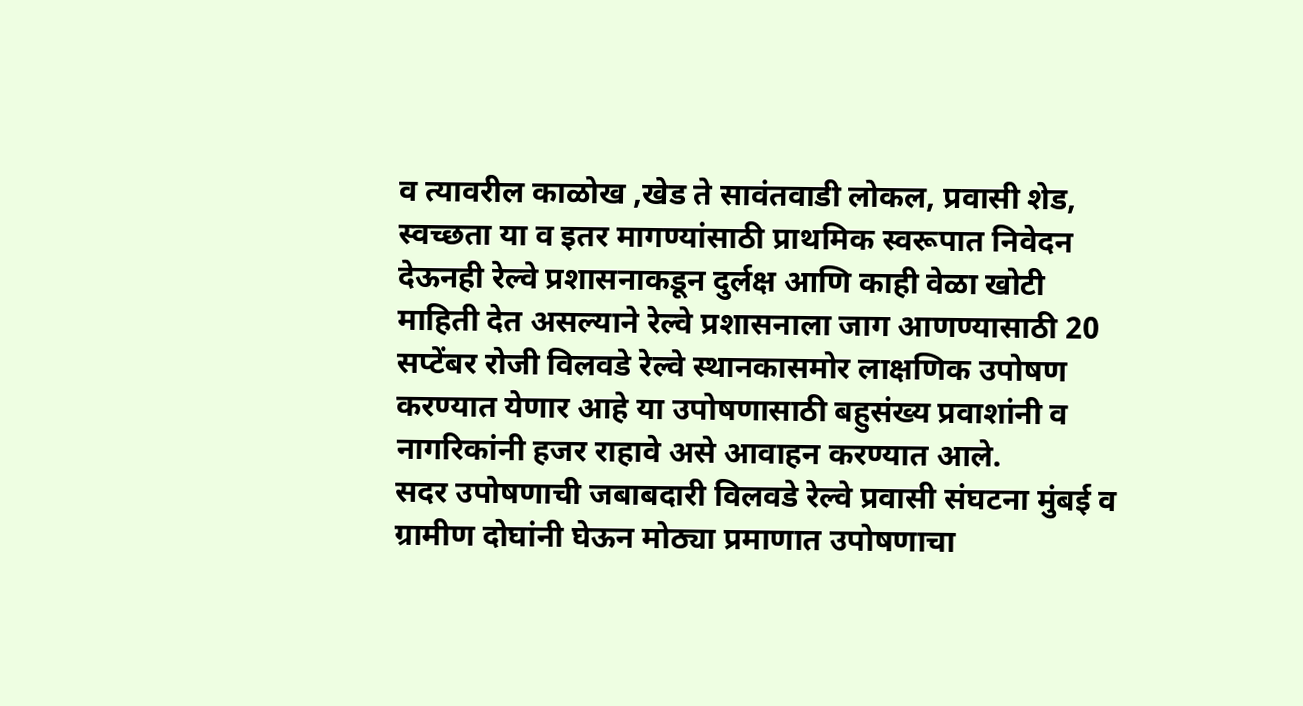व त्यावरील काळोख ,खेड ते सावंतवाडी लोकल, प्रवासी शेड, स्वच्छता या व इतर मागण्यांसाठी प्राथमिक स्वरूपात निवेदन देऊनही रेल्वे प्रशासनाकडून दुर्लक्ष आणि काही वेळा खोटी माहिती देत असल्याने रेल्वे प्रशासनाला जाग आणण्यासाठी 20 सप्टेंबर रोजी विलवडे रेल्वे स्थानकासमोर लाक्षणिक उपोषण करण्यात येणार आहे या उपोषणासाठी बहुसंख्य प्रवाशांनी व नागरिकांनी हजर राहावे असे आवाहन करण्यात आले.
सदर उपोषणाची जबाबदारी विलवडे रेल्वे प्रवासी संघटना मुंबई व ग्रामीण दोघांनी घेऊन मोठ्या प्रमाणात उपोषणाचा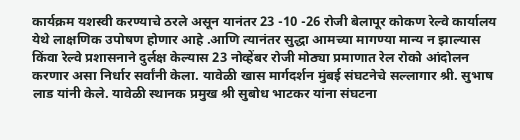कार्यक्रम यशस्वी करण्याचे ठरले असून यानंतर 23 -10 -26 रोजी बेलापूर कोकण रेल्वे कार्यालय येथे लाक्षणिक उपोषण होणार आहे .आणि त्यानंतर सुद्धा आमच्या मागण्या मान्य न झाल्यास किंवा रेल्वे प्रशासनाने दुर्लक्ष केल्यास 23 नोव्हेंबर रोजी मोठ्या प्रमाणात रेल रोको आंदोलन करणार असा निर्धार सर्वांनी केला. यावेळी खास मार्गदर्शन मुंबई संघटनेचे सल्लागार श्री. सुभाष लाड यांनी केले. यावेळी स्थानक प्रमुख श्री सुबोध भाटकर यांना संघटना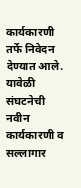कार्यकारणी तर्फे निवेदन देण्यात आले. यावेळी संघटनेची नवीन कार्यकारणी व सल्लागार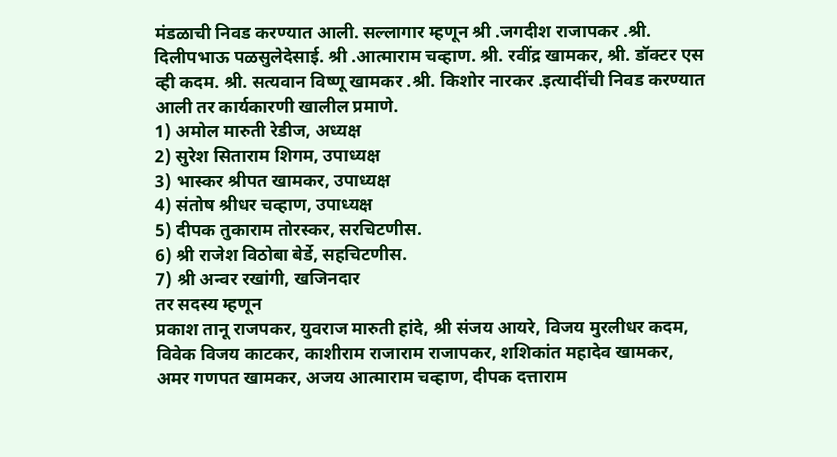मंडळाची निवड करण्यात आली. सल्लागार म्हणून श्री .जगदीश राजापकर .श्री. दिलीपभाऊ पळसुलेदेसाई. श्री .आत्माराम चव्हाण. श्री. रवींद्र खामकर, श्री. डॉक्टर एस व्ही कदम. श्री. सत्यवान विष्णू खामकर .श्री. किशोर नारकर .इत्यादींची निवड करण्यात आली तर कार्यकारणी खालील प्रमाणे.
1) अमोल मारुती रेडीज, अध्यक्ष
2) सुरेश सिताराम शिगम, उपाध्यक्ष
3) भास्कर श्रीपत खामकर, उपाध्यक्ष
4) संतोष श्रीधर चव्हाण, उपाध्यक्ष
5) दीपक तुकाराम तोरस्कर, सरचिटणीस.
6) श्री राजेश विठोबा बेर्डे, सहचिटणीस.
7) श्री अन्वर रखांगी, खजिनदार
तर सदस्य म्हणून
प्रकाश तानू राजपकर, युवराज मारुती हांदे, श्री संजय आयरे, विजय मुरलीधर कदम, विवेक विजय काटकर, काशीराम राजाराम राजापकर, शशिकांत महादेव खामकर, अमर गणपत खामकर, अजय आत्माराम चव्हाण, दीपक दत्ताराम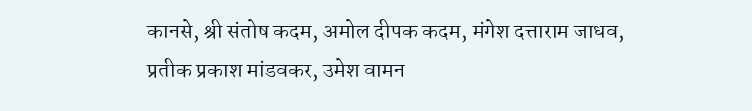कानसे, श्री संतोष कदम, अमोल दीपक कदम, मंगेश दत्ताराम जाधव, प्रतीक प्रकाश मांडवकर, उमेश वामन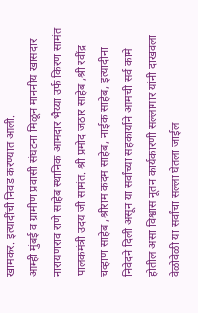खामकर. इत्यादींची निवड करण्यात आली.
आम्ही मुंबई व ग्रामीण प्रवासी संघटना मिळून माननीय खासदार नारायणराव राणे साहेब स्थानिक आमदार भैय्या उर्फ किरण सामंत पालकमंत्री उदय जी सामंत. श्री प्रमोद जठार साहेब ,श्री रवींद्र चव्हाण साहेब ,श्रीराम कदम साहेब, नाईक साहेब, इत्यादीना निवेदने दिली असून या सर्वांच्या सहकार्याने आमची सर्व कामे होतील असा विश्वास नूतन कार्यकारणी सल्लागार यांनी दाखवला वेळोवेळी या सर्वांचा सल्ला घेतला जाईल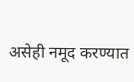असेही नमूद करण्यात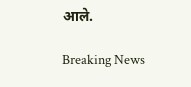आले.

Breaking News